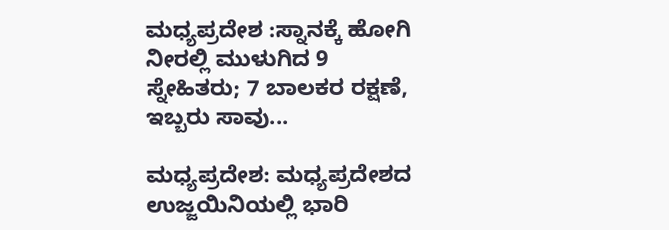ಮಧ್ಯಪ್ರದೇಶ :ಸ್ನಾನಕ್ಕೆ ಹೋಗಿ ನೀರಲ್ಲಿ ಮುಳುಗಿದ 9 ಸ್ನೇಹಿತರು; 7 ಬಾಲಕರ ರಕ್ಷಣೆ, ಇಬ್ಬರು ಸಾವು...

ಮಧ್ಯಪ್ರದೇಶ: ಮಧ್ಯಪ್ರದೇಶದ ಉಜ್ಜಯಿನಿಯಲ್ಲಿ ಭಾರಿ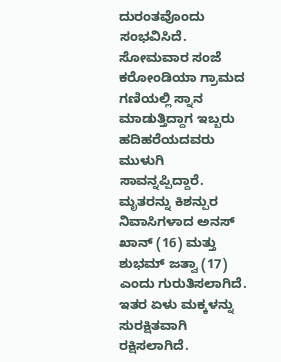ದುರಂತವೊಂದು ಸಂಭವಿಸಿದೆ. ಸೋಮವಾರ ಸಂಜೆ ಕರೋಂಡಿಯಾ ಗ್ರಾಮದ ಗಣಿಯಲ್ಲಿ ಸ್ನಾನ ಮಾಡುತ್ತಿದ್ದಾಗ ಇಬ್ಬರು ಹದಿಹರೆಯದವರು ಮುಳುಗಿ ಸಾವನ್ನಪ್ಪಿದ್ದಾರೆ. ಮೃತರನ್ನು ಕಿಶನ್ಪುರ ನಿವಾಸಿಗಳಾದ ಅನಸ್ ಖಾನ್ (16) ಮತ್ತು ಶುಭಮ್ ಜತ್ವಾ (17) ಎಂದು ಗುರುತಿಸಲಾಗಿದೆ. ಇತರ ಏಳು ಮಕ್ಕಳನ್ನು ಸುರಕ್ಷಿತವಾಗಿ ರಕ್ಷಿಸಲಾಗಿದೆ.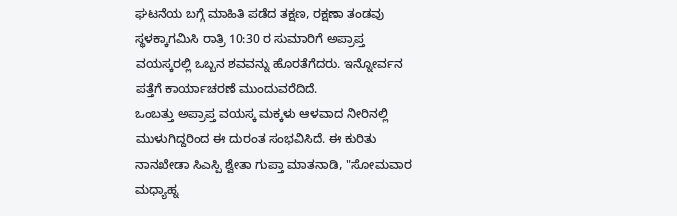ಘಟನೆಯ ಬಗ್ಗೆ ಮಾಹಿತಿ ಪಡೆದ ತಕ್ಷಣ, ರಕ್ಷಣಾ ತಂಡವು ಸ್ಥಳಕ್ಕಾಗಮಿಸಿ ರಾತ್ರಿ 10:30 ರ ಸುಮಾರಿಗೆ ಅಪ್ರಾಪ್ತ ವಯಸ್ಕರಲ್ಲಿ ಒಬ್ಬನ ಶವವನ್ನು ಹೊರತೆಗೆದರು. ಇನ್ನೋರ್ವನ ಪತ್ತೆಗೆ ಕಾರ್ಯಾಚರಣೆ ಮುಂದುವರೆದಿದೆ.
ಒಂಬತ್ತು ಅಪ್ರಾಪ್ತ ವಯಸ್ಕ ಮಕ್ಕಳು ಆಳವಾದ ನೀರಿನಲ್ಲಿ ಮುಳುಗಿದ್ದರಿಂದ ಈ ದುರಂತ ಸಂಭವಿಸಿದೆ. ಈ ಕುರಿತು ನಾನಖೇಡಾ ಸಿಎಸ್ಪಿ ಶ್ವೇತಾ ಗುಪ್ತಾ ಮಾತನಾಡಿ, "ಸೋಮವಾರ ಮಧ್ಯಾಹ್ನ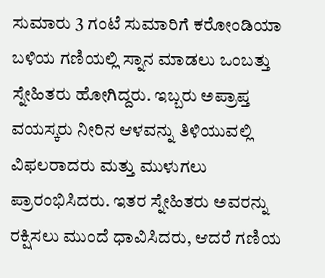ಸುಮಾರು 3 ಗಂಟೆ ಸುಮಾರಿಗೆ ಕರೋಂಡಿಯಾ ಬಳಿಯ ಗಣಿಯಲ್ಲಿ ಸ್ನಾನ ಮಾಡಲು ಒಂಬತ್ತು ಸ್ನೇಹಿತರು ಹೋಗಿದ್ದರು. ಇಬ್ಬರು ಅಪ್ರಾಪ್ತ ವಯಸ್ಕರು ನೀರಿನ ಆಳವನ್ನು ತಿಳಿಯುವಲ್ಲಿ ವಿಫಲರಾದರು ಮತ್ತು ಮುಳುಗಲು ಪ್ರಾರಂಭಿಸಿದರು. ಇತರ ಸ್ನೇಹಿತರು ಅವರನ್ನು ರಕ್ಷಿಸಲು ಮುಂದೆ ಧಾವಿಸಿದರು, ಆದರೆ ಗಣಿಯ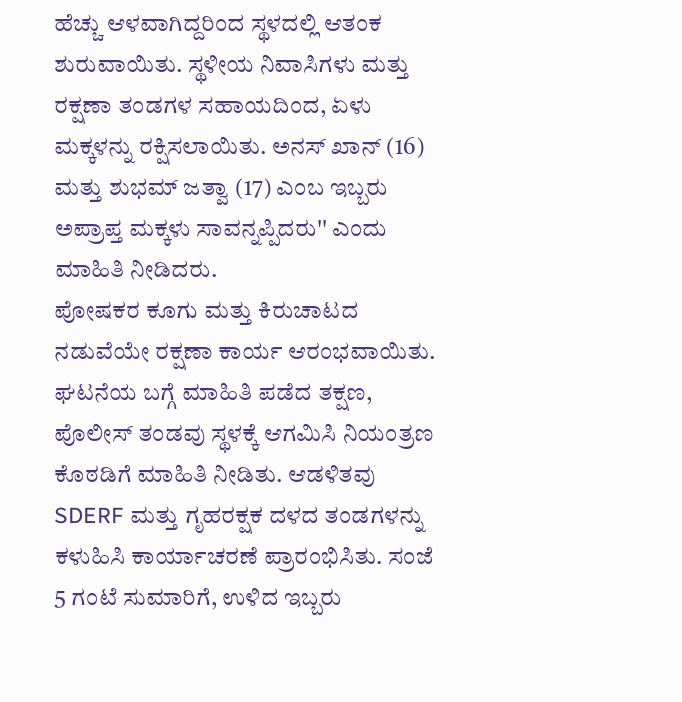ಹೆಚ್ಚು ಆಳವಾಗಿದ್ದರಿಂದ ಸ್ಥಳದಲ್ಲಿ ಆತಂಕ ಶುರುವಾಯಿತು. ಸ್ಥಳೀಯ ನಿವಾಸಿಗಳು ಮತ್ತು ರಕ್ಷಣಾ ತಂಡಗಳ ಸಹಾಯದಿಂದ, ಏಳು ಮಕ್ಕಳನ್ನು ರಕ್ಷಿಸಲಾಯಿತು. ಅನಸ್ ಖಾನ್ (16) ಮತ್ತು ಶುಭಮ್ ಜತ್ವಾ (17) ಎಂಬ ಇಬ್ಬರು ಅಪ್ರಾಪ್ತ ಮಕ್ಕಳು ಸಾವನ್ನಪ್ಪಿದರು'' ಎಂದು ಮಾಹಿತಿ ನೀಡಿದರು.
ಪೋಷಕರ ಕೂಗು ಮತ್ತು ಕಿರುಚಾಟದ ನಡುವೆಯೇ ರಕ್ಷಣಾ ಕಾರ್ಯ ಆರಂಭವಾಯಿತು. ಘಟನೆಯ ಬಗ್ಗೆ ಮಾಹಿತಿ ಪಡೆದ ತಕ್ಷಣ, ಪೊಲೀಸ್ ತಂಡವು ಸ್ಥಳಕ್ಕೆ ಆಗಮಿಸಿ ನಿಯಂತ್ರಣ ಕೊಠಡಿಗೆ ಮಾಹಿತಿ ನೀಡಿತು. ಆಡಳಿತವು SDERF ಮತ್ತು ಗೃಹರಕ್ಷಕ ದಳದ ತಂಡಗಳನ್ನು ಕಳುಹಿಸಿ ಕಾರ್ಯಾಚರಣೆ ಪ್ರಾರಂಭಿಸಿತು. ಸಂಜೆ 5 ಗಂಟೆ ಸುಮಾರಿಗೆ, ಉಳಿದ ಇಬ್ಬರು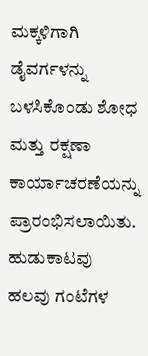ಮಕ್ಕಳಿಗಾಗಿ ಡೈವರ್ಗಳನ್ನು ಬಳಸಿಕೊಂಡು ಶೋಧ ಮತ್ತು ರಕ್ಷಣಾ ಕಾರ್ಯಾಚರಣೆಯನ್ನು ಪ್ರಾರಂಭಿಸಲಾಯಿತು. ಹುಡುಕಾಟವು ಹಲವು ಗಂಟೆಗಳ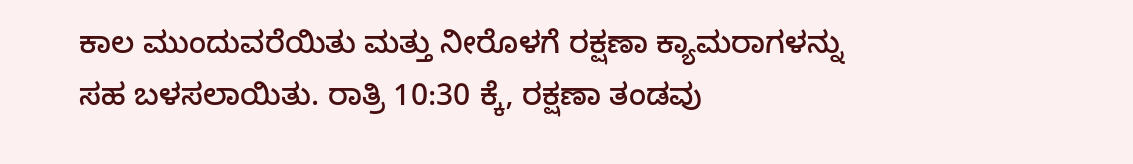ಕಾಲ ಮುಂದುವರೆಯಿತು ಮತ್ತು ನೀರೊಳಗೆ ರಕ್ಷಣಾ ಕ್ಯಾಮರಾಗಳನ್ನು ಸಹ ಬಳಸಲಾಯಿತು. ರಾತ್ರಿ 10:30 ಕ್ಕೆ, ರಕ್ಷಣಾ ತಂಡವು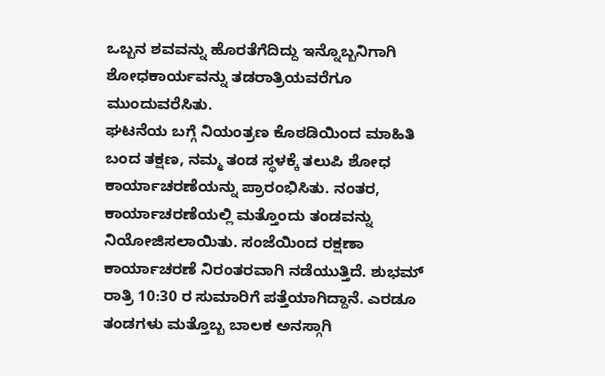ಒಬ್ಬನ ಶವವನ್ನು ಹೊರತೆಗೆದಿದ್ದು ಇನ್ನೊಬ್ಬನಿಗಾಗಿ ಶೋಧಕಾರ್ಯವನ್ನು ತಡರಾತ್ರಿಯವರೆಗೂ ಮುಂದುವರೆಸಿತು.
ಘಟನೆಯ ಬಗ್ಗೆ ನಿಯಂತ್ರಣ ಕೊಠಡಿಯಿಂದ ಮಾಹಿತಿ ಬಂದ ತಕ್ಷಣ, ನಮ್ಮ ತಂಡ ಸ್ಥಳಕ್ಕೆ ತಲುಪಿ ಶೋಧ ಕಾರ್ಯಾಚರಣೆಯನ್ನು ಪ್ರಾರಂಭಿಸಿತು. ನಂತರ, ಕಾರ್ಯಾಚರಣೆಯಲ್ಲಿ ಮತ್ತೊಂದು ತಂಡವನ್ನು ನಿಯೋಜಿಸಲಾಯಿತು. ಸಂಜೆಯಿಂದ ರಕ್ಷಣಾ ಕಾರ್ಯಾಚರಣೆ ನಿರಂತರವಾಗಿ ನಡೆಯುತ್ತಿದೆ. ಶುಭಮ್ ರಾತ್ರಿ 10:30 ರ ಸುಮಾರಿಗೆ ಪತ್ತೆಯಾಗಿದ್ದಾನೆ. ಎರಡೂ ತಂಡಗಳು ಮತ್ತೊಬ್ಬ ಬಾಲಕ ಅನಸ್ಗಾಗಿ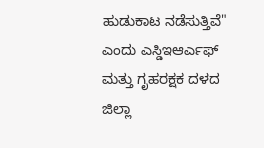ಹುಡುಕಾಟ ನಡೆಸುತ್ತಿವೆ" ಎಂದು ಎಸ್ಡಿಇಆರ್ಎಫ್ ಮತ್ತು ಗೃಹರಕ್ಷಕ ದಳದ ಜಿಲ್ಲಾ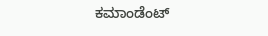ಕಮಾಂಡೆಂಟ್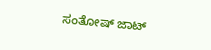ಸಂತೋಷ್ ಜಾಟ್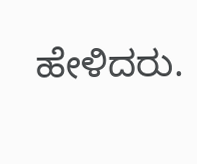ಹೇಳಿದರು.